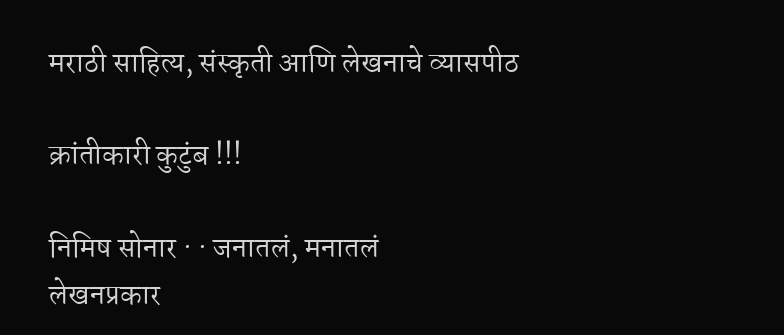मराठी साहित्य, संस्कृती आणि लेखनाचे व्यासपीठ

क्रांतीकारी कुटुंब !!!

निमिष सोनार · · जनातलं, मनातलं
लेखनप्रकार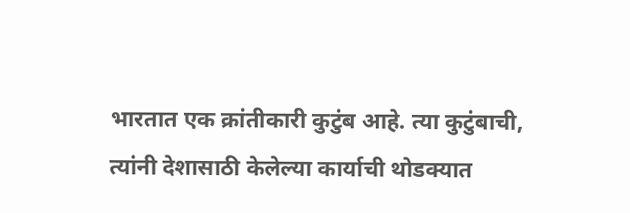भारतात एक क्रांतीकारी कुटुंब आहे. त्या कुटुंबाची, त्यांनी देशासाठी केलेल्या कार्याची थोडक्यात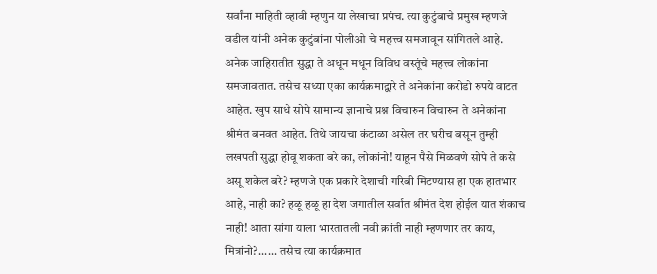सर्वांना माहिती व्हावी म्हणुन या लेखाचा प्रपंच. त्या कुटुंबाचे प्रमुख म्हणजे वडील यांनी अनेक कुटुंबांना पोलीओ चे महत्त्व समजावून सांगितले आहे. अनेक जाहिरातीत सुद्धा ते अधून मधून विविध वस्तूंचे महत्त्व लोकांना समजावतात. तसेच सध्या एका कार्यक्रमाद्वारे ते अनेकांना करोडो रुपये वाटत आहेत. खुप साधे सोपे सामान्य ज्ञानाचे प्रश्न विचारुन विचारुन ते अनेकांना श्रीमंत बनवत आहेत. तिथे जायचा कंटाळा असेल तर घरीच बसून तुम्ही लखपती सुद्धा होवू शकता बरे का, लोकांनो! याहून पैसे मिळवणे सोपे ते कसे असू शकेल बरे? म्हणजे एक प्रकारे देशाची गरिबी मिटण्यास हा एक हातभार आहे, नाही का? हळू हळू हा देश जगातील सर्वात श्रीमंत देश होईल यात शंकाच नाही! आता सांगा याला भारतातली नवी क्रांती नाही म्हणणार तर काय, मित्रांनो?...... तसेच त्या कार्यक्रमात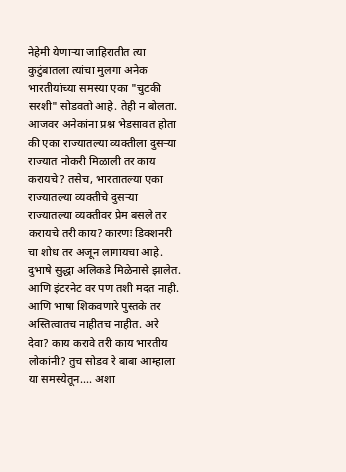नेहेमी येणार्‍या जाहिरातीत त्या कुटुंबातला त्यांचा मुलगा अनेक भारतीयांच्या समस्या एका "चुटकी सरशी" सोडवतो आहे. तेही न बोलता. आजवर अनेकांना प्रश्न भेडसावत होता की एका राज्यातल्या व्यक्तीला दुसर्‍या राज्यात नोकरी मिळाली तर काय करायचे? तसेच, भारतातल्या एका राज्यातल्या व्यक्तीचे दुसर्‍या राज्यातल्या व्यक्तीवर प्रेम बसले तर करायचे तरी काय? कारणः डिक्शनरी चा शोध तर अजून लागायचा आहे. दुभाषे सुद्धा अलिकडे मिळेनासे झालेत. आणि इंटरनेट वर पण तशी मदत नाही. आणि भाषा शिकवणारे पुस्तके तर अस्तित्वातच नाहीतच नाहीत. अरे देवा? काय करावे तरी काय भारतीय लोकांनी? तुच सोडव रे बाबा आम्हाला या समस्येतून.... अशा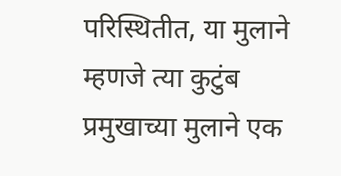परिस्थितीत, या मुलाने म्हणजे त्या कुटुंब प्रमुखाच्या मुलाने एक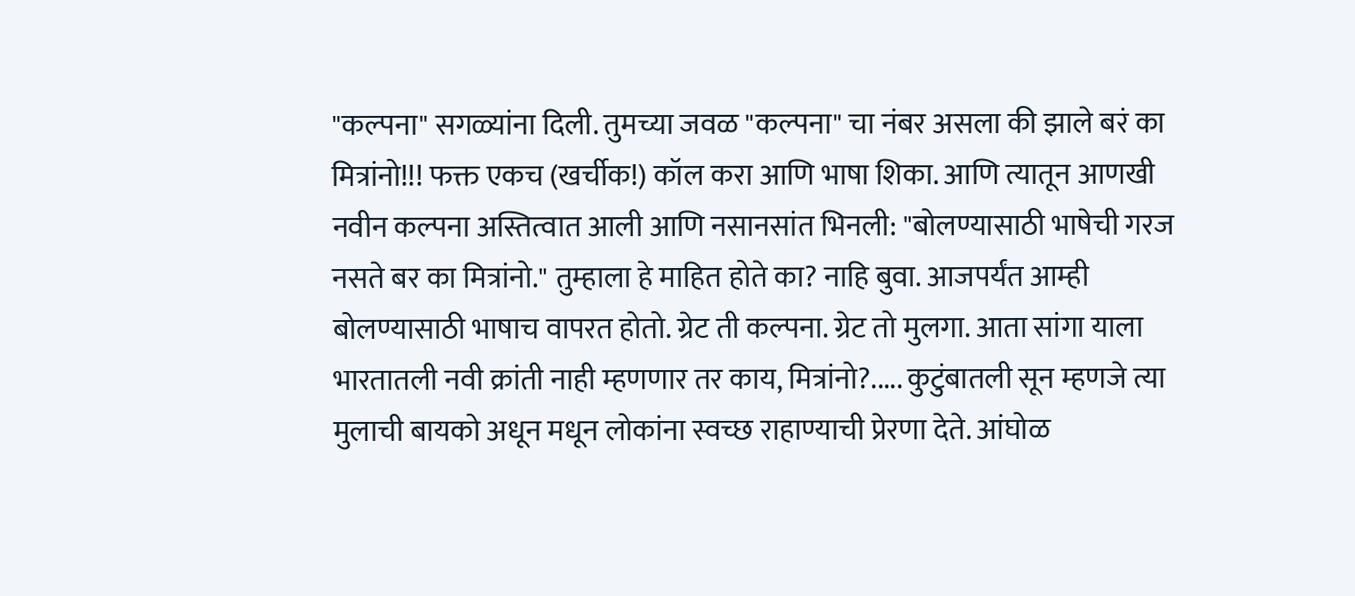"कल्पना" सगळ्यांना दिली. तुमच्या जवळ "कल्पना" चा नंबर असला की झाले बरं का मित्रांनो!!! फक्त एकच (खर्चीक!) कॉल करा आणि भाषा शिका. आणि त्यातून आणखी नवीन कल्पना अस्तित्वात आली आणि नसानसांत भिनली: "बोलण्यासाठी भाषेची गरज नसते बर का मित्रांनो." तुम्हाला हे माहित होते का? नाहि बुवा. आजपर्यंत आम्ही बोलण्यासाठी भाषाच वापरत होतो. ग्रेट ती कल्पना. ग्रेट तो मुलगा. आता सांगा याला भारतातली नवी क्रांती नाही म्हणणार तर काय, मित्रांनो?..... कुटुंबातली सून म्हणजे त्या मुलाची बायको अधून मधून लोकांना स्वच्छ राहाण्याची प्रेरणा देते. आंघोळ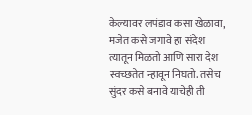केल्यावर लपंडाव कसा खेळावा, मजेत कसे जगावे हा संदेश त्यातून मिळतो आणि सारा देश स्वच्छतेत न्हावून निघतो. तसेच सुंदर कसे बनावे याचेही ती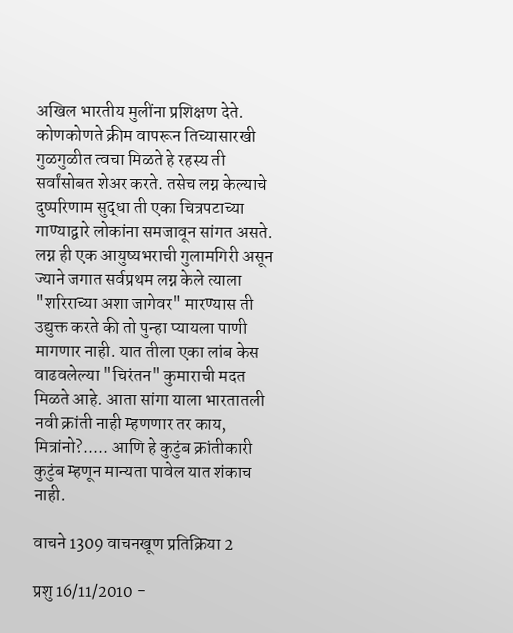अखिल भारतीय मुलींना प्रशिक्षण देते. कोणकोणते क्रीम वापरून तिच्यासारखी गुळगुळीत त्वचा मिळते हे रहस्य ती सर्वांसोबत शेअर करते. तसेच लग्न केल्याचे दुष्परिणाम सुद्धा ती एका चित्रपटाच्या गाण्याद्वारे लोकांना समजावून सांगत असते. लग्न ही एक आयुष्यभराची गुलामगिरी असून ज्याने जगात सर्वप्रथम लग्न केले त्याला "शरिराच्या अशा जागेवर" मारण्यास ती उद्युक्त करते की तो पुन्हा प्यायला पाणी मागणार नाही. यात तीला एका लांब केस वाढवलेल्या "चिरंतन" कुमाराची मदत मिळते आहे. आता सांगा याला भारतातली नवी क्रांती नाही म्हणणार तर काय, मित्रांनो?..... आणि हे कुटुंब क्रांतीकारी कुटुंब म्हणून मान्यता पावेल यात शंकाच नाही.

वाचने 1309 वाचनखूण प्रतिक्रिया 2

प्रशु 16/11/2010 -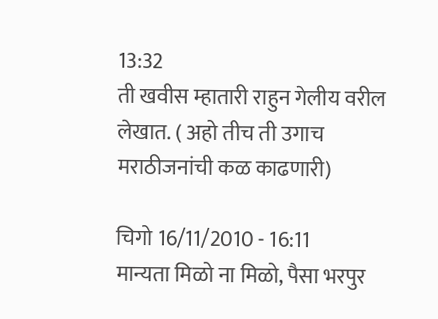13:32
ती खवीस म्हातारी राहुन गेलीय वरील लेखात. ( अहो तीच ती उगाच मराठीजनांची कळ काढणारी)

चिगो 16/11/2010 - 16:11
मान्यता मिळो ना मिळो, पैसा भरपुर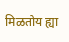मिळतोय ह्या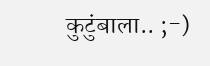कुटुंबाला.. ;-)